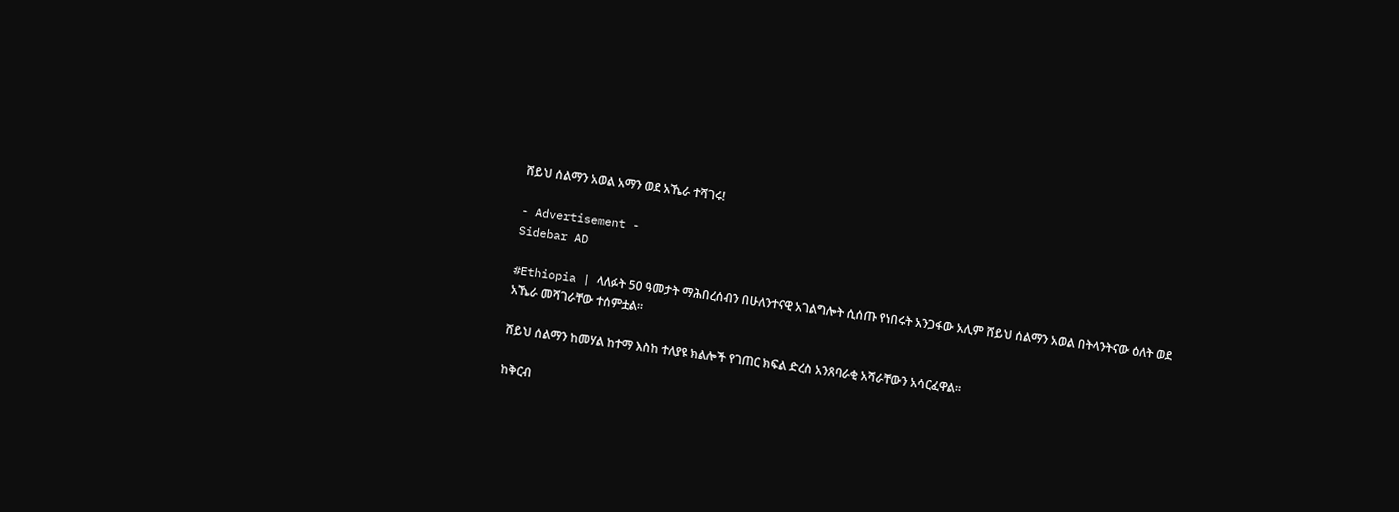ሸይህ ሰልማን አወል አማን ወደ አኼራ ተሻገሩ!

- Advertisement -
Sidebar AD

#Ethiopia | ላለፉት 50 ዓመታት ማሕበረሰብን በሁለንተናዊ አገልግሎት ሲሰጡ የነበሩት አንጋፋው አሊም ሸይህ ሰልማን አወል በትላንትናው ዕለት ወደ አኼራ መሻገራቸው ተሰምቷል።

ሸይህ ሰልማን ከመሃል ከተማ እስከ ተለያዩ ክልሎች የገጠር ክፍል ድረስ አንጸባራቂ አሻራቸውን አሳርፈዋል።

ከቅርብ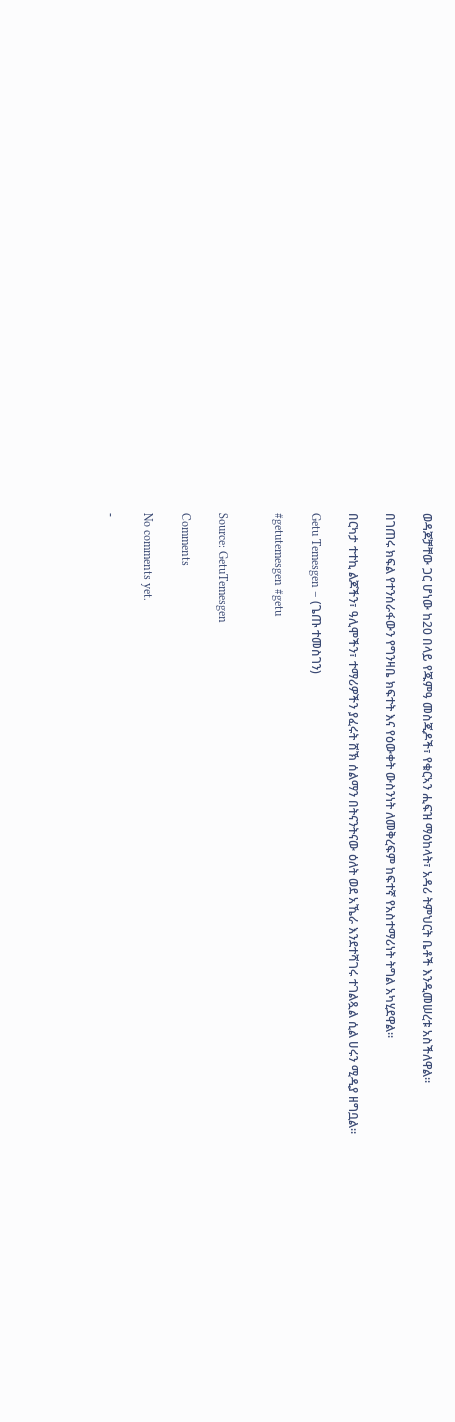ወዳጆቻቸው ጋር ሆነው ከ20 በላይ የጁምዓ መስጂዶች፣ የቁርኣን ሒፍዝ ማዕከላት፣ አዳሪ ትምህርት ቤቶች እንዲመሠረቱ አስችለዋል።

በገጠሩ ክፍል የተንሰራፋውን የግንዛቤ ክፍተት እና የዕውቀት ውስንነት ለመቅረፍም ከፍተኛ የአስተማሪነት ትግል አካሂደዋል።

በርካታ ተተኪ ልጆችን፣ ዓሊሞችን፣ ተማሪዎችን ያፈሩት ሸኽ ሰልማን በትናንትናው ዕለት ወደ አኼራ እንደተሻገሩ ተገልጿል ሲል ሀሩን ሚዲያ ዘግቧል።

Getu Temesgen – (ጌጡ ተመስገን)

#getutemesgen #getu


Source: GetuTemesgen

Comments

No comments yet.

-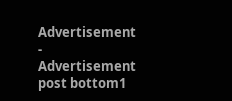Advertisement -
Advertisement post bottom1